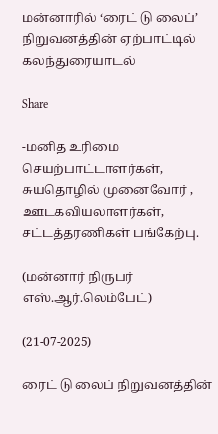மன்னாரில் ‘ரைட் டு லைப்’ நிறுவனத்தின் ஏற்பாட்டில் கலந்துரையாடல்

Share

-மனித உரிமை செயற்பாட்டாளர்கள், சுயதொழில் முனைவோர் , ஊடகவியலாளர்கள், சட்டத்தரணிகள் பங்கேற்பு.

(மன்னார் நிருபர் எஸ்.ஆர்.லெம்பேட்)

(21-07-2025)

ரைட் டு லைப் நிறுவனத்தின்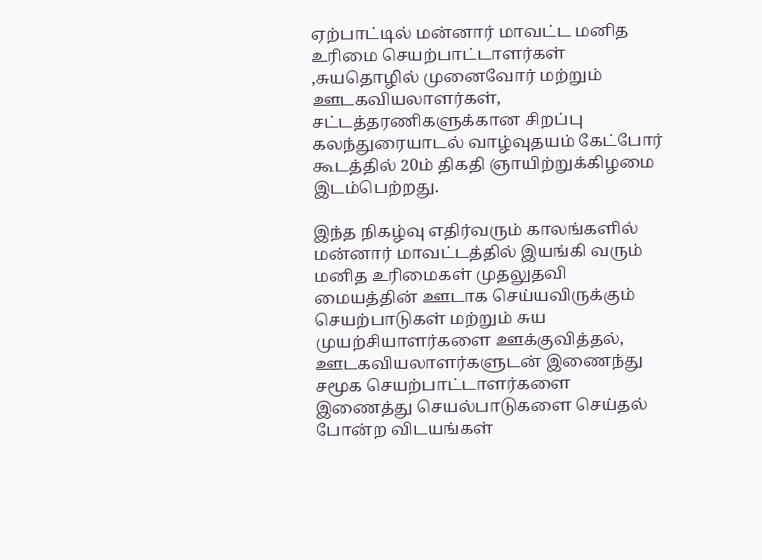ஏற்பாட்டில் மன்னார் மாவட்ட மனித உரிமை செயற்பாட்டாளர்கள் ,சுயதொழில் முனைவோர் மற்றும் ஊடகவியலாளர்கள், சட்டத்தரணிகளுக்கான சிறப்பு கலந்துரையாடல் வாழ்வுதயம் கேட்போர் கூடத்தில் 20ம் திகதி ஞாயிற்றுக்கிழமை இடம்பெற்றது.

இந்த நிகழ்வு எதிர்வரும் காலங்களில் மன்னார் மாவட்டத்தில் இயங்கி வரும் மனித உரிமைகள் முதலுதவி மையத்தின் ஊடாக செய்யவிருக்கும் செயற்பாடுகள் மற்றும் சுய முயற்சியாளர்களை ஊக்குவித்தல், ஊடகவியலாளர்களுடன் இணைந்து சமூக செயற்பாட்டாளர்களை இணைத்து செயல்பாடுகளை செய்தல் போன்ற விடயங்கள்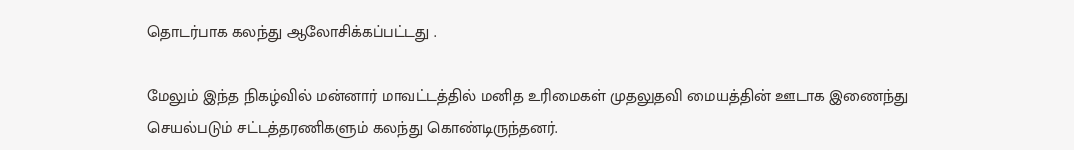தொடர்பாக கலந்து ஆலோசிக்கப்பட்டது .

மேலும் இந்த நிகழ்வில் மன்னார் மாவட்டத்தில் மனித உரிமைகள் முதலுதவி மையத்தின் ஊடாக இணைந்து செயல்படும் சட்டத்தரணிகளும் கலந்து கொண்டிருந்தனர்.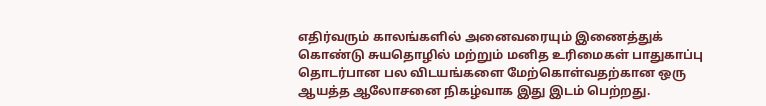எதிர்வரும் காலங்களில் அனைவரையும் இணைத்துக் கொண்டு சுயதொழில் மற்றும் மனித உரிமைகள் பாதுகாப்பு தொடர்பான பல விடயங்களை மேற்கொள்வதற்கான ஒரு ஆயத்த ஆலோசனை நிகழ்வாக இது இடம் பெற்றது.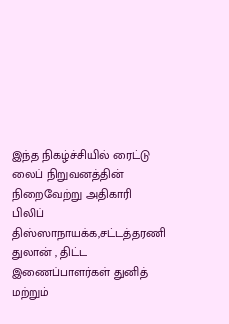இந்த நிகழ்ச்சியில் ரைட்டு லைப் நிறுவனத்தின் நிறைவேற்று அதிகாரி பிலிப் திஸ்ஸாநாயக்க,சட்டத்தரணி துலான் , திட்ட இணைப்பாளர்கள் துனித் மற்றும்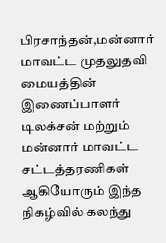பிரசாந்தன்,மன்னார் மாவட்ட முதலுதவி மையத்தின் இணைப்பாளர் டிலக்சன் மற்றும் மன்னார் மாவட்ட சட்டத்தரணிகள் ஆகியோரும் இந்த நிகழ்வில் கலந்து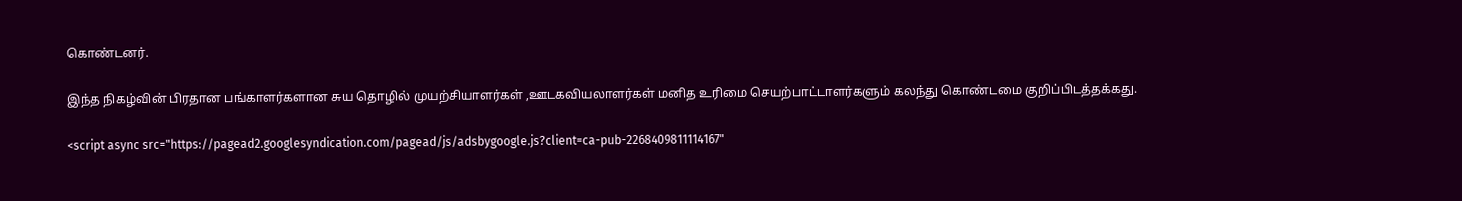கொண்டனர்.

இந்த நிகழ்வின் பிரதான பங்காளர்களான சுய தொழில் முயற்சியாளர்கள் ,ஊடகவியலாளர்கள் மனித உரிமை செயற்பாட்டாளர்களும் கலந்து கொண்டமை குறிப்பிடத்தக்கது.

<script async src="https://pagead2.googlesyndication.com/pagead/js/adsbygoogle.js?client=ca-pub-2268409811114167"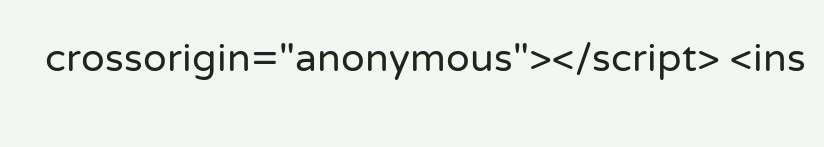crossorigin="anonymous"></script> <ins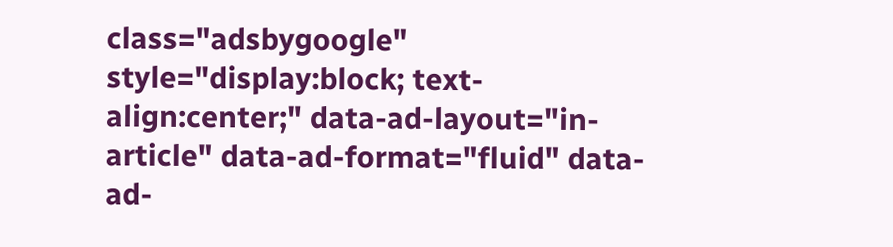class="adsbygoogle" style="display:block; text-align:center;" data-ad-layout="in-article" data-ad-format="fluid" data-ad-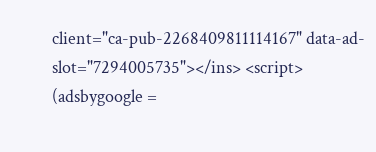client="ca-pub-2268409811114167" data-ad-slot="7294005735"></ins> <script> (adsbygoogle =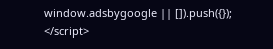window.adsbygoogle || []).push({}); </script>